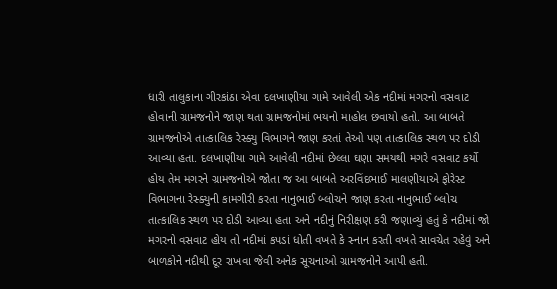ધારી તાલુકાના ગીરકાંઠા એવા દલખાણીયા ગામે આવેલી એક નદીમાં મગરનો વસવાટ હોવાની ગ્રામજનોને જાણ થતા ગ્રામજનોમાં ભયનો માહોલ છવાયો હતો. આ બાબતે ગ્રામજનોએ તાત્કાલિક રેસ્ક્યુ વિભાગને જાણ કરતાં તેઓ પણ તાત્કાલિક સ્થળ પર દોડી આવ્યા હતા. દલખાણીયા ગામે આવેલી નદીમાં છેલ્લા ઘણા સમયથી મગરે વસવાટ કર્યો હોય તેમ મગરને ગ્રામજનોએ જોતા જ આ બાબતે અરવિંદભાઈ માલણીયાએ ફોરેસ્ટ વિભાગના રેસ્ક્યુની કામગીરી કરતા નાનુભાઈ બ્લોચને જાણ કરતા નાનુભાઈ બ્લોચ તાત્કાલિક સ્થળ પર દોડી આવ્યા હતા અને નદીનું નિરીક્ષણ કરી જણાવ્યું હતું કે નદીમાં જો મગરનો વસવાટ હોય તો નદીમાં કપડાં ધોતી વખતે કે સ્નાન કરતી વખતે સાવચેત રહેવું અને બાળકોને નદીથી દૂર રાખવા જેવી અનેક સૂચનાઓ ગ્રામજનોને આપી હતી.